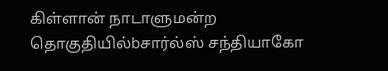கிள்ளான் நாடாளுமன்ற தொகுதியில்bசார்ல்ஸ் சந்தியாகோ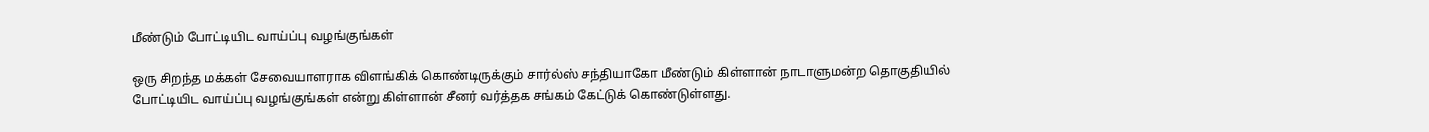மீண்டும் போட்டியிட வாய்ப்பு வழங்குங்கள்

ஒரு சிறந்த மக்கள் சேவையாளராக விளங்கிக் கொண்டிருக்கும் சார்ல்ஸ் சந்தியாகோ மீண்டும் கிள்ளான் நாடாளுமன்ற தொகுதியில் போட்டியிட வாய்ப்பு வழங்குங்கள் என்று கிள்ளான் சீனர் வர்த்தக சங்கம் கேட்டுக் கொண்டுள்ளது.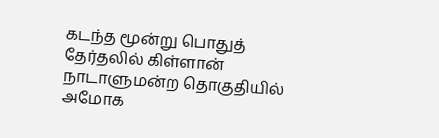கடந்த மூன்று பொதுத் தேர்தலில் கிள்ளான் நாடாளுமன்ற தொகுதியில் அமோக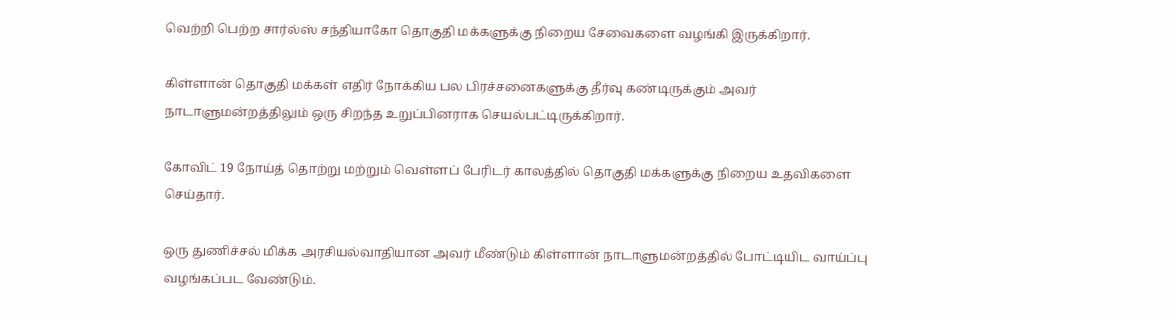வெற்றி பெற்ற சார்ல்ஸ் சந்தியாகோ தொகுதி மக்களுக்கு நிறைய சேவைகளை வழங்கி இருக்கிறார்.

கிள்ளான் தொகுதி மக்கள் எதிர் நோக்கிய பல பிரச்சனைகளுக்கு தீர்வு கண்டிருக்கும் அவர் நாடாளுமன்றத்திலும் ஒரு சிறந்த உறுப்பினராக செயல்பட்டிருக்கிறார்.

கோவிட் 19 நோய்த் தொற்று மற்றும் வெள்ளப் பேரிடர் காலத்தில் தொகுதி மக்களுக்கு நிறைய உதவிகளை செய்தார்.

ஒரு துணிச்சல் மிக்க அரசியல்வாதியான அவர் மீண்டும் கிள்ளான் நாடாளுமன்றத்தில் போட்டியிட வாய்ப்பு வழங்கப்பட வேண்டும்.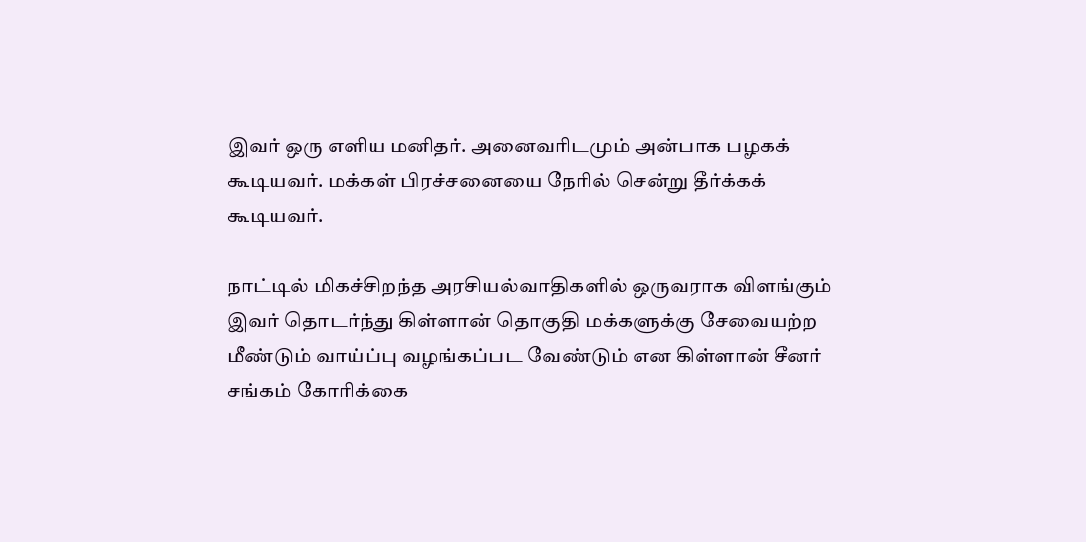இவர் ஒரு எளிய மனிதர். அனைவரிடமும் அன்பாக பழகக் கூடியவர். மக்கள் பிரச்சனையை நேரில் சென்று தீர்க்கக் கூடியவர்.

நாட்டில் மிகச்சிறந்த அரசியல்வாதிகளில் ஒருவராக விளங்கும் இவர் தொடர்ந்து கிள்ளான் தொகுதி மக்களுக்கு சேவையற்ற மீண்டும் வாய்ப்பு வழங்கப்பட வேண்டும் என கிள்ளான் சீனர் சங்கம் கோரிக்கை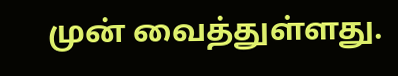முன் வைத்துள்ளது.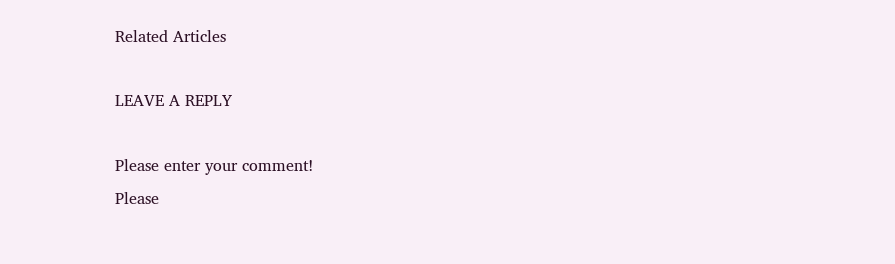Related Articles

LEAVE A REPLY

Please enter your comment!
Please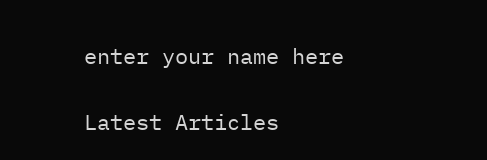enter your name here

Latest Articles